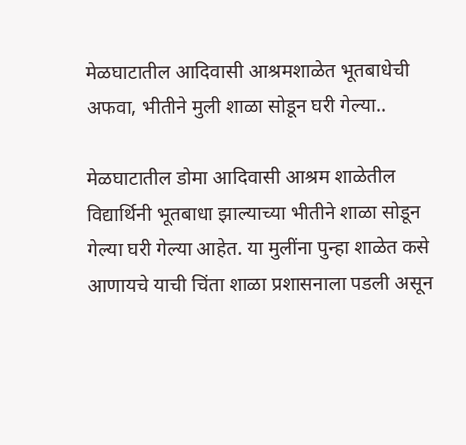मेळघाटातील आदिवासी आश्रमशाळेत भूतबाधेची अफवा, भीतीने मुली शाळा सोडून घरी गेल्या..

मेळघाटातील डोमा आदिवासी आश्रम शाळेतील विद्यार्थिनी भूतबाधा झाल्याच्या भीतीने शाळा सोडून गेल्या घरी गेल्या आहेत. या मुलींना पुन्हा शाळेत कसे आणायचे याची चिंता शाळा प्रशासनाला पडली असून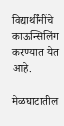विद्यार्थींनींचे काऊन्सिलिंग करण्यात येत आहे.

मेळघाटातील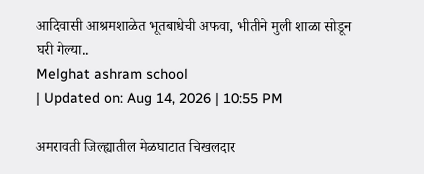आदिवासी आश्रमशाळेत भूतबाधेची अफवा, भीतीने मुली शाळा सोडून घरी गेल्या..
Melghat ashram school
| Updated on: Aug 14, 2026 | 10:55 PM

अमरावती जिल्ह्यातील मेळघाटात चिखलदार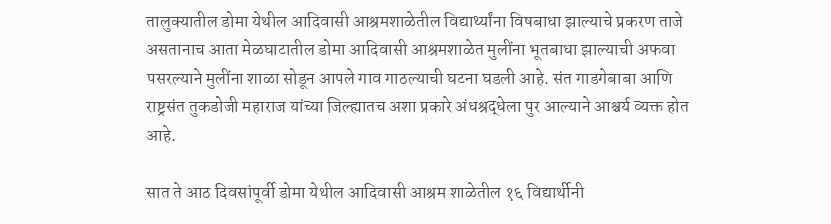तालुक्यातील डोमा येथील आदिवासी आश्रमशाळेतील विद्यार्थ्यांना विषबाधा झाल्याचे प्रकरण ताजे असतानाच आता मेळघाटातील डोमा आदिवासी आश्रमशाळेत मुलींना भूतबाधा झाल्याची अफवा पसरल्याने मुलींना शाळा सोडून आपले गाव गाठल्याची घटना घडली आहे. संत गाडगेबाबा आणि राष्ट्रसंत तुकडोजी महाराज यांच्या जिल्ह्यातच अशा प्रकारे अंधश्रद्धेला पुर आल्याने आश्चर्य व्यक्त होत आहे.

सात ते आठ दिवसांपूर्वी डोमा येथील आदिवासी आश्रम शाळेतील १६ विद्यार्थीनी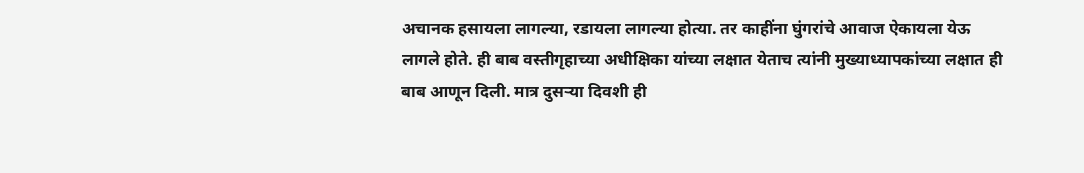अचानक हसायला लागल्या, रडायला लागल्या होत्या. तर काहींना घुंगरांचे आवाज ऐकायला येऊ लागले होते. ही बाब वस्तीगृहाच्या अधीक्षिका यांच्या लक्षात येताच त्यांनी मुख्याध्यापकांच्या लक्षात ही बाब आणून दिली. मात्र दुसऱ्या दिवशी ही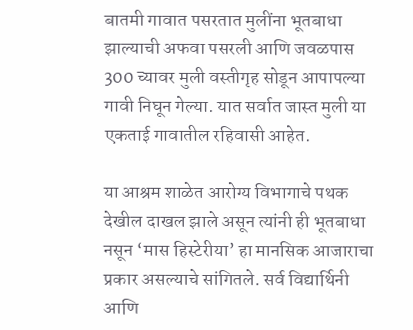बातमी गावात पसरतात मुलींना भूतबाधा झाल्याची अफवा पसरली आणि जवळपास 300 च्यावर मुली वस्तीगृह सोडून आपापल्या गावी निघून गेल्या. यात सर्वात जास्त मुली या एकताई गावातील रहिवासी आहेत.

या आश्रम शाळेत आरोग्य विभागाचे पथक देखील दाखल झाले असून त्यांनी ही भूतबाधा नसून ‘मास हिस्टेरीया’ हा मानसिक आजाराचा प्रकार असल्याचे सांगितले. सर्व विद्यार्थिनी आणि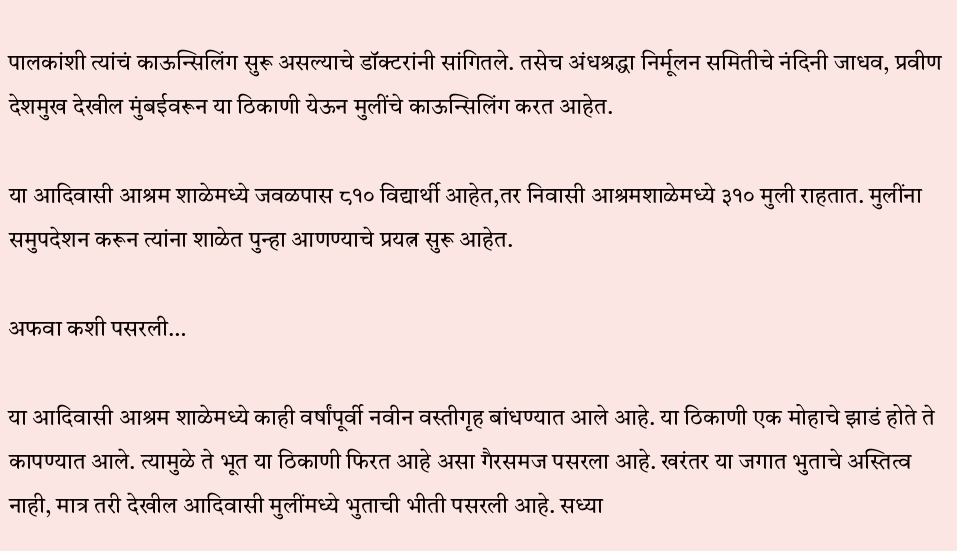पालकांशी त्यांचं काऊन्सिलिंग सुरू असल्याचे डॉक्टरांनी सांगितले. तसेच अंधश्रद्धा निर्मूलन समितीचे नंदिनी जाधव, प्रवीण देशमुख देखील मुंबईवरून या ठिकाणी येऊन मुलींचे काऊन्सिलिंग करत आहेत.

या आदिवासी आश्रम शाळेमध्ये जवळपास ८१० विद्यार्थी आहेत,तर निवासी आश्रमशाळेमध्ये ३१० मुली राहतात. मुलींना समुपदेशन करून त्यांना शाळेत पुन्हा आणण्याचे प्रयत्न सुरू आहेत.

अफवा कशी पसरली…

या आदिवासी आश्रम शाळेमध्ये काही वर्षांपूर्वी नवीन वस्तीगृह बांधण्यात आले आहे. या ठिकाणी एक मोहाचे झाडं होते ते कापण्यात आले. त्यामुळे ते भूत या ठिकाणी फिरत आहे असा गैरसमज पसरला आहे. खरंतर या जगात भुताचे अस्तित्व नाही, मात्र तरी देखील आदिवासी मुलींमध्ये भुताची भीती पसरली आहे. सध्या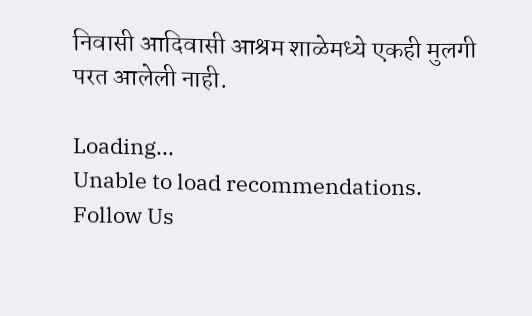निवासी आदिवासी आश्रम शाळेमध्ये एकही मुलगी परत आलेली नाही.

Loading...
Unable to load recommendations.
Follow Us